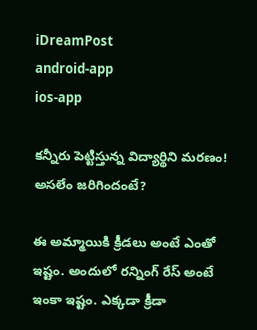iDreamPost
android-app
ios-app

కన్నీరు పెట్టిస్తున్న విద్యార్థిని మరణం! అసలేం జరిగిందంటే?

ఈ అమ్మాయికి క్రీడలు అంటే ఎంతో ఇష్టం. అందులో రన్నింగ్ రేస్ అంటే ఇంకా ఇష్టం. ఎక్కడా క్రీడా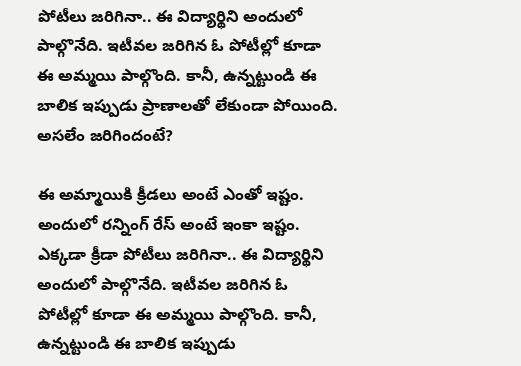పోటీలు జరిగినా.. ఈ విద్యార్థిని అందులో పాల్గొనేది. ఇటీవల జరిగిన ఓ పోటీల్లో కూడా ఈ అమ్మయి పాల్గొంది. కానీ, ఉన్నట్టుండి ఈ బాలిక ఇప్పుడు ప్రాణాలతో లేకుండా పోయింది. అసలేం జరిగిందంటే?

ఈ అమ్మాయికి క్రీడలు అంటే ఎంతో ఇష్టం. అందులో రన్నింగ్ రేస్ అంటే ఇంకా ఇష్టం. ఎక్కడా క్రీడా పోటీలు జరిగినా.. ఈ విద్యార్థిని అందులో పాల్గొనేది. ఇటీవల జరిగిన ఓ పోటీల్లో కూడా ఈ అమ్మయి పాల్గొంది. కానీ, ఉన్నట్టుండి ఈ బాలిక ఇప్పుడు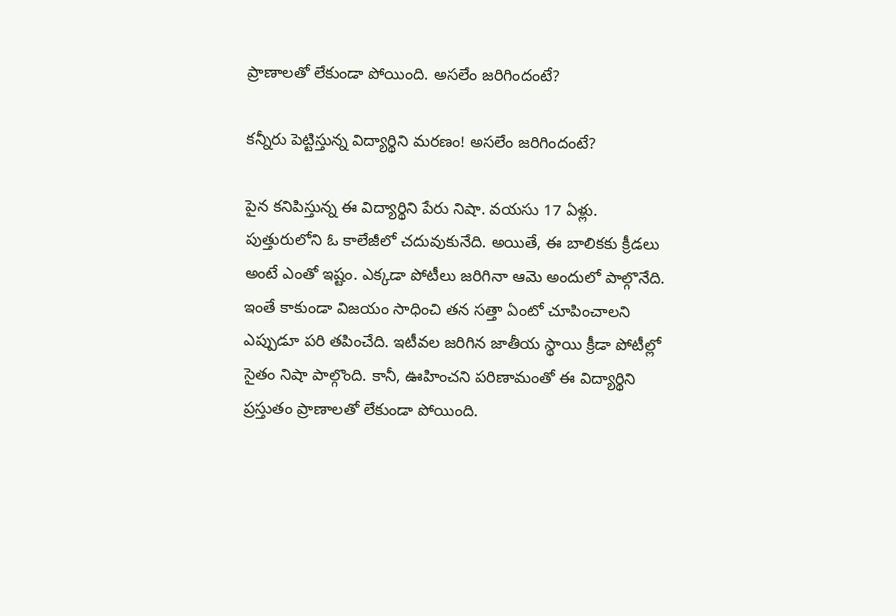ప్రాణాలతో లేకుండా పోయింది. అసలేం జరిగిందంటే?

కన్నీరు పెట్టిస్తున్న విద్యార్థిని మరణం! అసలేం జరిగిందంటే?

పైన కనిపిస్తున్న ఈ విద్యార్థిని పేరు నిషా. వయసు 17 ఏళ్లు. పుత్తురులోని ఓ కాలేజీలో చదువుకునేది. అయితే, ఈ బాలికకు క్రీడలు అంటే ఎంతో ఇష్టం. ఎక్కడా పోటీలు జరిగినా ఆమె అందులో పాల్గొనేది. ఇంతే కాకుండా విజయం సాధించి తన సత్తా ఏంటో చూపించాలని ఎప్పుడూ పరి తపించేది. ఇటీవల జరిగిన జాతీయ స్థాయి క్రీడా పోటీల్లో సైతం నిషా పాల్గొంది. కానీ, ఊహించని పరిణామంతో ఈ విద్యార్థిని ప్రస్తుతం ప్రాణాలతో లేకుండా పోయింది.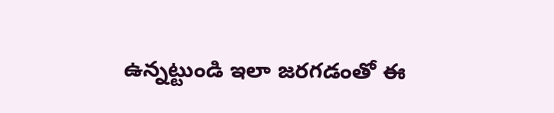ఉన్నట్టుండి ఇలా జరగడంతో ఈ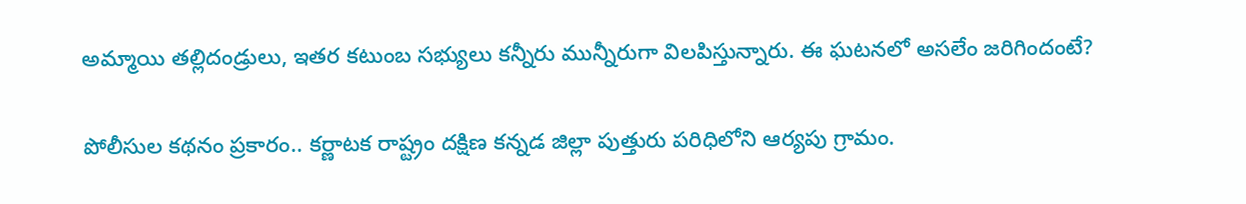అమ్మాయి తల్లిదండ్రులు, ఇతర కటుంబ సభ్యులు కన్నీరు మున్నీరుగా విలపిస్తున్నారు. ఈ ఘటనలో అసలేం జరిగిందంటే?

పోలీసుల కథనం ప్రకారం.. కర్ణాటక రాష్ట్రం దక్షిణ కన్నడ జిల్లా పుత్తురు పరిధిలోని ఆర్యపు గ్రామం.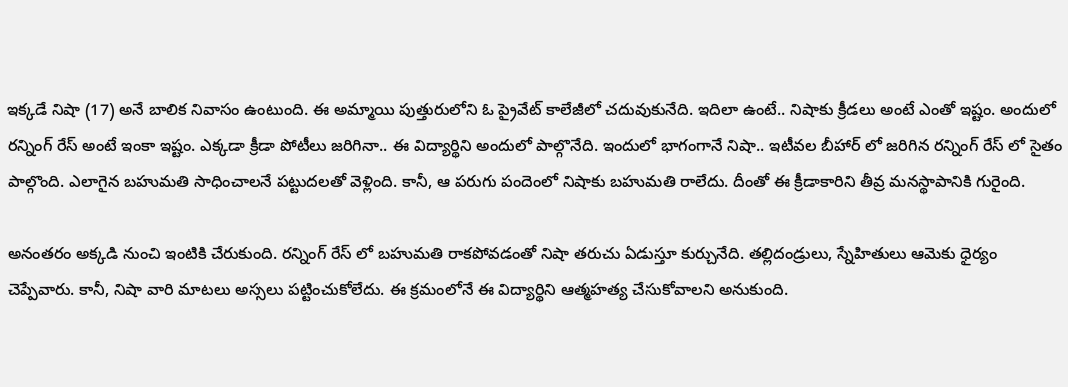ఇక్కడే నిషా (17) అనే బాలిక నివాసం ఉంటుంది. ఈ అమ్మాయి పుత్తురులోని ఓ ప్రైవేట్ కాలేజీలో చదువుకునేది. ఇదిలా ఉంటే.. నిషాకు క్రీడలు అంటే ఎంతో ఇష్టం. అందులో రన్నింగ్ రేస్ అంటే ఇంకా ఇష్టం. ఎక్కడా క్రీడా పోటీలు జరిగినా.. ఈ విద్యార్థిని అందులో పాల్గొనేది. ఇందులో భాగంగానే నిషా.. ఇటీవల బీహార్ లో జరిగిన రన్నింగ్ రేస్ లో సైతం పాల్గొంది. ఎలాగైన బహుమతి సాధించాలనే పట్టుదలతో వెళ్లింది. కానీ, ఆ పరుగు పందెంలో నిషాకు బహుమతి రాలేదు. దీంతో ఈ క్రీడాకారిని తీవ్ర మనస్థాపానికి గురైంది.

అనంతరం అక్కడి నుంచి ఇంటికి చేరుకుంది. రన్నింగ్ రేస్ లో బహుమతి రాకపోవడంతో నిషా తరుచు ఏడుస్తూ కుర్చునేది. తల్లిదండ్రులు, స్నేహితులు ఆమెకు ధైర్యం చెప్పేవారు. కానీ, నిషా వారి మాటలు అస్సలు పట్టించుకోలేదు. ఈ క్రమంలోనే ఈ విద్యార్థిని ఆత్మహత్య చేసుకోవాలని అనుకుంది.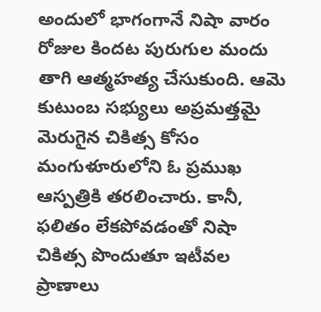అందులో భాగంగానే నిషా వారం రోజుల కిందట పురుగుల మందు తాగి ఆత్మహత్య చేసుకుంది. ఆమె కుటుంబ సభ్యులు అప్రమత్తమై మెరుగైన చికిత్స కోసం మంగుళూరులోని ఓ ప్రముఖ ఆస్పత్రికి తరలించారు. కానీ, ఫలితం లేకపోవడంతో నిషా చికిత్స పొందుతూ ఇటీవల ప్రాణాలు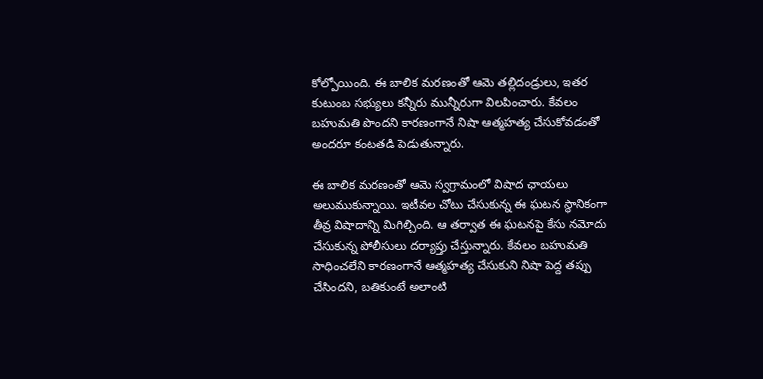కోల్పోయింది. ఈ బాలిక మరణంతో ఆమె తల్లిదండ్రులు, ఇతర కుటుంబ సభ్యులు కన్నీరు మున్నీరుగా విలపించారు. కేవలం బహుమతి పొందని కారణంగానే నిషా ఆత్మహత్య చేసుకోవడంతో అందరూ కంటతడి పెడుతున్నారు.

ఈ బాలిక మరణంతో ఆమె స్వగ్రామంలో విషాద ఛాయలు అలుముకున్నాయి. ఇటీవల చోటు చేసుకున్న ఈ ఘటన స్థానికంగా తీవ్ర విషాదాన్ని మిగిల్చింది. ఆ తర్వాత ఈ ఘటనపై కేసు నమోదు చేసుకున్న పోలీసులు దర్యాప్తు చేస్తున్నారు. కేవలం బహుమతి సాధించలేని కారణంగానే ఆత్మహత్య చేసుకుని నిషా పెద్ద తప్పు చేసిందని, బతికుంటే అలాంటి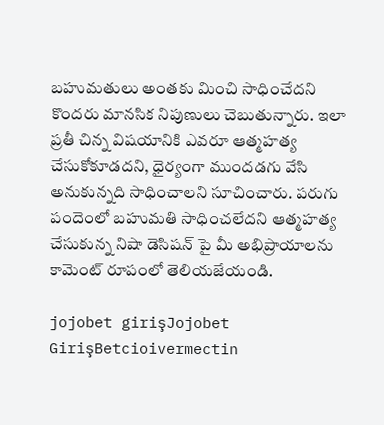బహుమతులు అంతకు మించి సాధించేదని కొందరు మానసిక నిపుణులు చెబుతున్నారు. ఇలా ప్రతీ చిన్న విషయానికి ఎవరూ ఆత్మహత్య చేసుకోకూడదని, ధైర్యంగా ముందడగు వేసి అనుకున్నది సాధించాలని సూచించారు. పరుగు పందెంలో బహుమతి సాధించలేదని ఆత్మహత్య చేసుకున్న నిషా డెసిషన్ పై మీ అభిప్రాయాలను కామెంట్ రూపంలో తెలియజేయండి.

jojobet girişJojobet GirişBetcioivermectin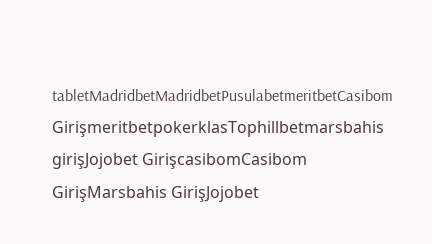tabletMadridbetMadridbetPusulabetmeritbetCasibom GirişmeritbetpokerklasTophillbetmarsbahis girişJojobet GirişcasibomCasibom GirişMarsbahis GirişJojobet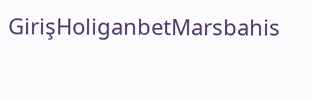GirişHoliganbetMarsbahis